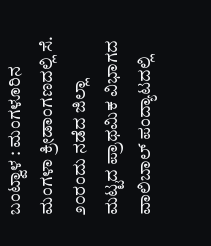ಬಂಟ್ವಾಳ : ಮಂಗಳೂರಿನ ಮಂಗಳಾ ಕ್ರೀಡಾಂಗಣದಲ್ಲಿ ಸೆ. ೨೦ರಂದು ನಡೆದ ಜಿಲ್ಲಾ ಮಟ್ಟದ ಪ್ರಾಥಮಿಕ ವಿಭಾಗದ ವಾಲಿಬಾಲ್ ಪಂದ್ಯಾಟದಲ್ಲಿ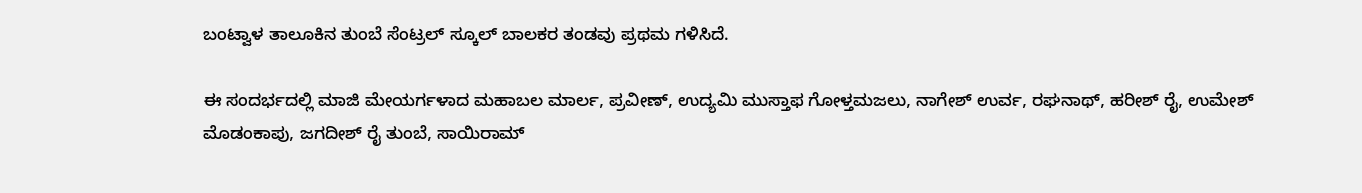ಬಂಟ್ವಾಳ ತಾಲೂಕಿನ ತುಂಬೆ ಸೆಂಟ್ರಲ್ ಸ್ಕೂಲ್ ಬಾಲಕರ ತಂಡವು ಪ್ರಥಮ ಗಳಿಸಿದೆ.

ಈ ಸಂದರ್ಭದಲ್ಲಿ ಮಾಜಿ ಮೇಯರ್ಗಳಾದ ಮಹಾಬಲ ಮಾರ್ಲ, ಪ್ರವೀಣ್, ಉದ್ಯಮಿ ಮುಸ್ತಾಫ ಗೋಳ್ತಮಜಲು, ನಾಗೇಶ್ ಉರ್ವ, ರಘನಾಥ್, ಹರೀಶ್ ರೈ, ಉಮೇಶ್ ಮೊಡಂಕಾಪು, ಜಗದೀಶ್ ರೈ ತುಂಬೆ, ಸಾಯಿರಾಮ್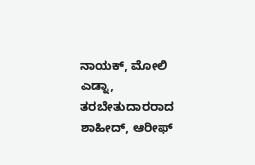ನಾಯಕ್, ಮೋಲಿ ಎಡ್ನಾ, ತರಬೇತುದಾರರಾದ ಶಾಹೀದ್, ಆರೀಫ್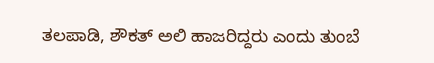ತಲಪಾಡಿ, ಶೌಕತ್ ಅಲಿ ಹಾಜರಿದ್ದರು ಎಂದು ತುಂಬೆ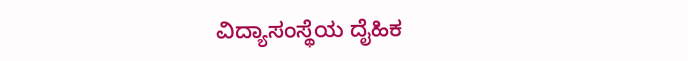ವಿದ್ಯಾಸಂಸ್ಥೆಯ ದೈಹಿಕ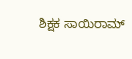ಶಿಕ್ಷಕ ಸಾಯಿರಾಮ್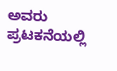ಅವರು ಪ್ರಟಕನೆಯಲ್ಲಿ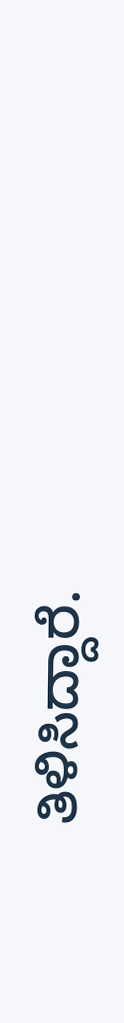ತಿಳಿಸಿದ್ದಾರೆ.